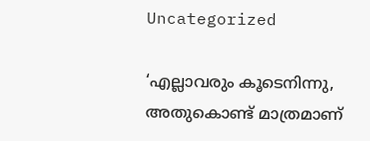Uncategorized

‘എല്ലാവരും കൂടെനിന്നു, അതുകൊണ്ട് മാത്രമാണ്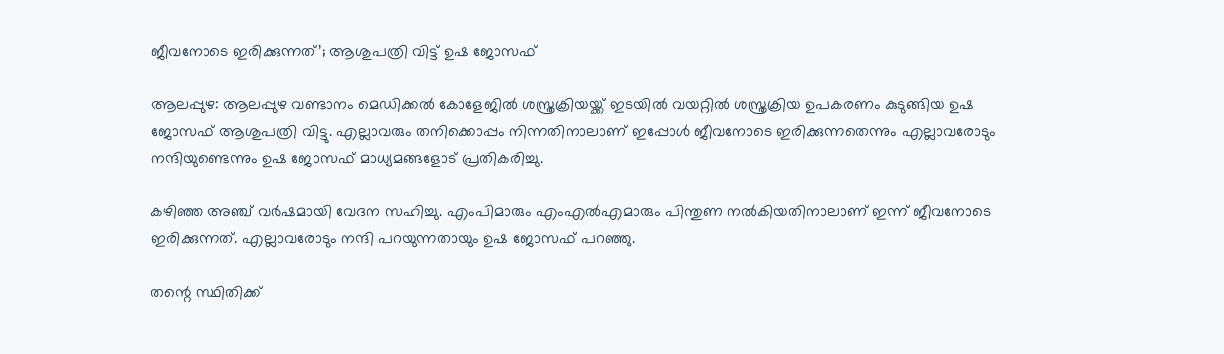ജീവനോടെ ഇരിക്കുന്നത്’; ആശുപത്രി വിട്ട് ഉഷ ജോസഫ്

ആലപ്പുഴ: ആലപ്പുഴ വണ്ടാനം മെഡിക്കൽ കോളേജിൽ ശസ്ത്രക്രിയയ്ക്ക് ഇടയിൽ വയറ്റിൽ ശസ്ത്രക്രിയ ഉപകരണം കുടുങ്ങിയ ഉഷ ജോസഫ് ആശുപത്രി വിട്ടു. എല്ലാവരും തനിക്കൊപ്പം നിന്നതിനാലാണ് ഇപ്പോൾ ജീവനോടെ ഇരിക്കുന്നതെന്നും എല്ലാവരോടും നന്ദിയുണ്ടെന്നും ഉഷ ജോസഫ് മാധ്യമങ്ങളോട് പ്രതികരിച്ചു.

കഴിഞ്ഞ അഞ്ച് വർഷമായി വേദന സഹിച്ചു. എംപിമാരും എംഎൽഎമാരും പിന്തുണ നൽകിയതിനാലാണ് ഇന്ന് ജീവനോടെ ഇരിക്കുന്നത്. എല്ലാവരോടും നന്ദി പറയുന്നതായും ഉഷ ജോസഫ് പറഞ്ഞു.

തന്റെ സ്ഥിതിക്ക്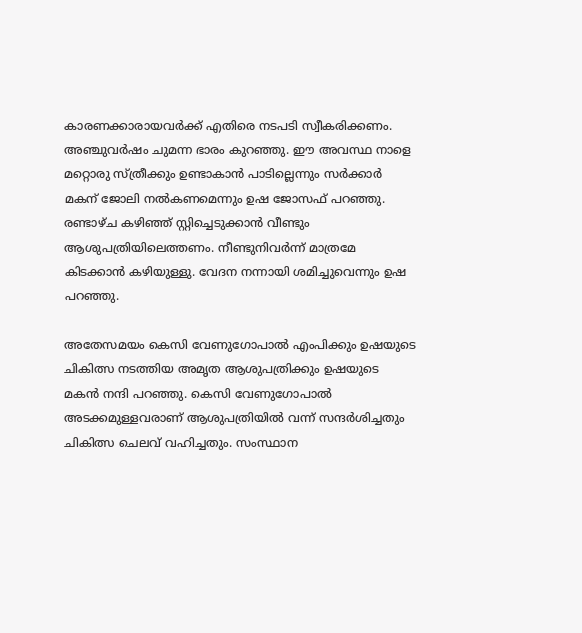കാരണക്കാരായവർക്ക് എതിരെ നടപടി സ്വീകരിക്കണം. അഞ്ചുവർഷം ചുമന്ന ഭാരം കുറഞ്ഞു. ഈ അവസ്ഥ നാളെ മറ്റൊരു സ്ത്രീക്കും ഉണ്ടാകാൻ പാടില്ലെന്നും സർക്കാർ മകന് ജോലി നൽകണമെന്നും ഉഷ ജോസഫ് പറഞ്ഞു. രണ്ടാഴ്ച കഴിഞ്ഞ് സ്റ്റിച്ചെടുക്കാൻ വീണ്ടും ആശുപത്രിയിലെത്തണം. നീണ്ടുനിവർന്ന് മാത്രമേ കിടക്കാൻ കഴിയുള്ളു. വേദന നന്നായി ശമിച്ചുവെന്നും ഉഷ പറഞ്ഞു.

അതേസമയം കെസി വേണുഗോപാൽ എംപിക്കും ഉഷയുടെ ചികിത്സ നടത്തിയ അമൃത ആശുപത്രിക്കും ഉഷയുടെ മകൻ നന്ദി പറഞ്ഞു. കെസി വേണുഗോപാൽ അടക്കമുള്ളവരാണ് ആശുപത്രിയിൽ വന്ന് സന്ദർശിച്ചതും ചികിത്സ ചെലവ് വഹിച്ചതും. സംസ്ഥാന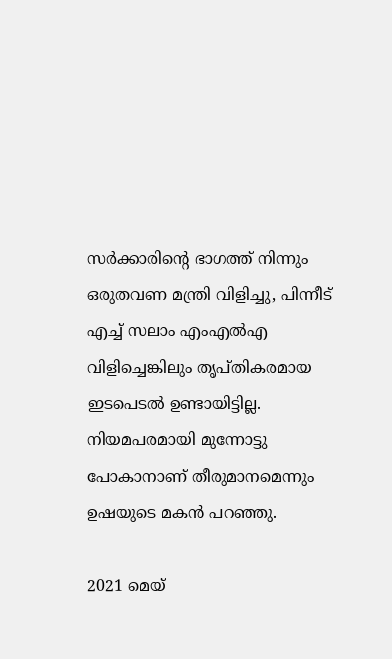സർക്കാരിന്റെ ഭാഗത്ത് നിന്നും ഒരുതവണ മന്ത്രി വിളിച്ചു, പിന്നീട് എച്ച് സലാം എംഎൽഎ വിളിച്ചെങ്കിലും തൃപ്തികരമായ ഇടപെടൽ ഉണ്ടായിട്ടില്ല. നിയമപരമായി മുന്നോട്ടു പോകാനാണ് തീരുമാനമെന്നും ഉഷയുടെ മകൻ പറഞ്ഞു.

2021 മെയ്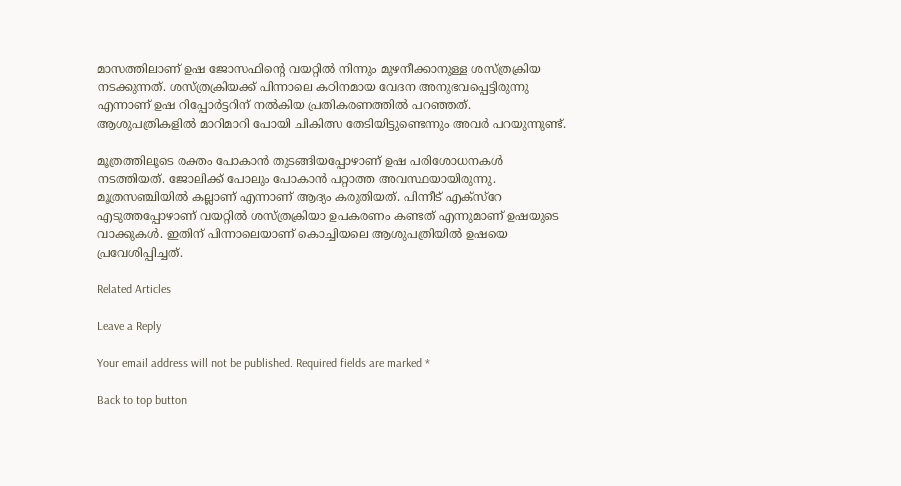മാസത്തിലാണ് ഉഷ ജോസഫിന്റെ വയറ്റിൽ നിന്നും മുഴനീക്കാനുള്ള ശസ്ത്രക്രിയ നടക്കുന്നത്. ശസ്ത്രക്രിയക്ക് പിന്നാലെ കഠിനമായ വേദന അനുഭവപ്പെട്ടിരുന്നു എന്നാണ് ഉഷ റിപ്പോർട്ടറിന് നൽകിയ പ്രതികരണത്തിൽ പറഞ്ഞത്. ആശുപത്രികളിൽ മാറിമാറി പോയി ചികിത്സ തേടിയിട്ടുണ്ടെന്നും അവർ പറയുന്നുണ്ട്.

മൂത്രത്തിലൂടെ രക്തം പോകാൻ തുടങ്ങിയപ്പോഴാണ് ഉഷ പരിശോധനകൾ നടത്തിയത്. ജോലിക്ക് പോലും പോകാൻ പറ്റാത്ത അവസ്ഥയായിരുന്നു. മൂത്രസഞ്ചിയിൽ കല്ലാണ് എന്നാണ് ആദ്യം കരുതിയത്. പിന്നീട് എക്‌സ്‌റേ എടുത്തപ്പോഴാണ് വയറ്റിൽ ശസ്ത്രക്രിയാ ഉപകരണം കണ്ടത് എന്നുമാണ് ഉഷയുടെ വാക്കുകൾ. ഇതിന് പിന്നാലെയാണ് കൊച്ചിയലെ ആശുപത്രിയിൽ ഉഷയെ പ്രവേശിപ്പിച്ചത്.

Related Articles

Leave a Reply

Your email address will not be published. Required fields are marked *

Back to top button